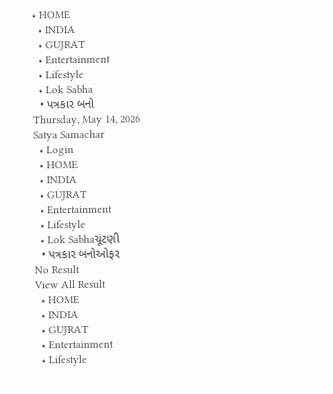• HOME
  • INDIA
  • GUJRAT
  • Entertainment
  • Lifestyle
  • Lok Sabha
  • પત્રકાર બનો
Thursday, May 14, 2026
Satya Samachar
  • Login
  • HOME
  • INDIA
  • GUJRAT
  • Entertainment
  • Lifestyle
  • Lok Sabhaચૂંટણી
  • પત્રકાર બનોઓફર
No Result
View All Result
  • HOME
  • INDIA
  • GUJRAT
  • Entertainment
  • Lifestyle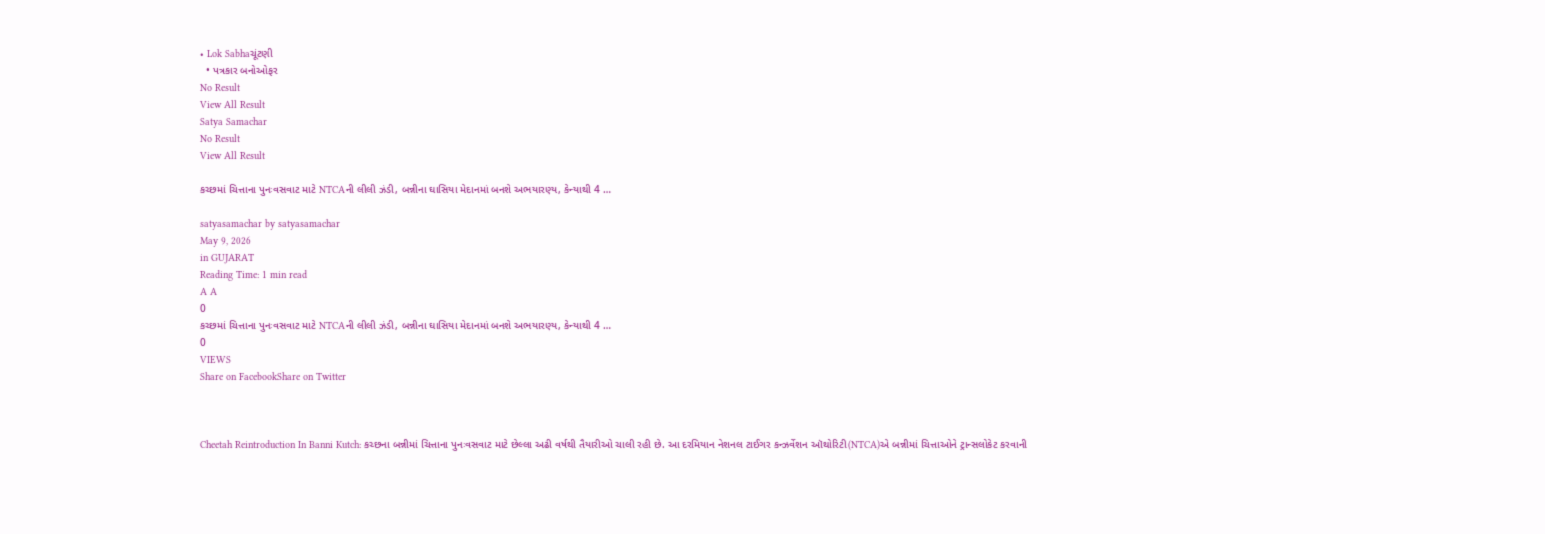• Lok Sabhaચૂંટણી
  • પત્રકાર બનોઓફર
No Result
View All Result
Satya Samachar
No Result
View All Result

કચ્છમાં ચિત્તાના પુનઃવસવાટ માટે NTCAની લીલી ઝંડી, બન્નીના ઘાસિયા મેદાનમાં બનશે અભયારણ્ય, કેન્યાથી 4 …

satyasamachar by satyasamachar
May 9, 2026
in GUJARAT
Reading Time: 1 min read
A A
0
કચ્છમાં ચિત્તાના પુનઃવસવાટ માટે NTCAની લીલી ઝંડી, બન્નીના ઘાસિયા મેદાનમાં બનશે અભયારણ્ય, કેન્યાથી 4 …
0
VIEWS
Share on FacebookShare on Twitter



Cheetah Reintroduction In Banni Kutch: કચ્છના બન્નીમાં ચિત્તાના પુનઃવસવાટ માટે છેલ્લા અઢી વર્ષથી તૈયારીઓ ચાલી રહી છે. આ દરમિયાન નેશનલ ટાઈગર કન્ઝર્વેશન ઑથોરિટી(NTCA)એ બન્નીમાં ચિત્તાઓને ટ્રાન્સલોકેટ કરવાની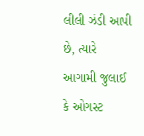લીલી ઝંડી આપી છે, ત્યારે આગામી જુલાઈ કે ઓગસ્ટ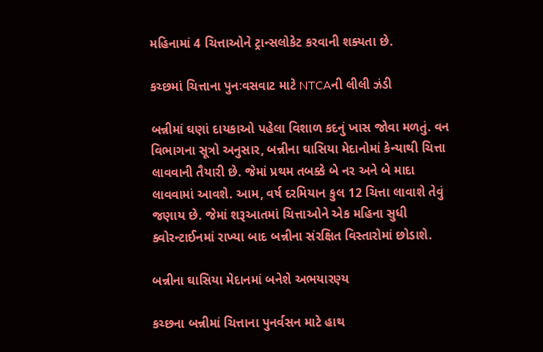મહિનામાં 4 ચિત્તાઓને ટ્રાન્સલોકેટ કરવાની શક્યતા છે.

કચ્છમાં ચિત્તાના પુનઃવસવાટ માટે NTCAની લીલી ઝંડી

બન્નીમાં ઘણાં દાયકાઓ પહેલા વિશાળ કદનું ખાસ જોવા મળતું. વન વિભાગના સૂત્રો અનુસાર, બન્નીના ઘાસિયા મેદાનોમાં કેન્યાથી ચિત્તા લાવવાની તૈયારી છે. જેમાં પ્રથમ તબક્કે બે નર અને બે માદા લાવવામાં આવશે. આમ, વર્ષ દરમિયાન કુલ 12 ચિત્તા લાવાશે તેવું જણાય છે. જેમાં શરૂઆતમાં ચિત્તાઓને એક મહિના સુધી ક્વોરન્ટાઈનમાં રાખ્યા બાદ બન્નીના સંરક્ષિત વિસ્તારોમાં છોડાશે.

બન્નીના ઘાસિયા મેદાનમાં બનેશે અભયારણ્ય

કચ્છના બન્નીમાં ચિત્તાના પુનર્વસન માટે હાથ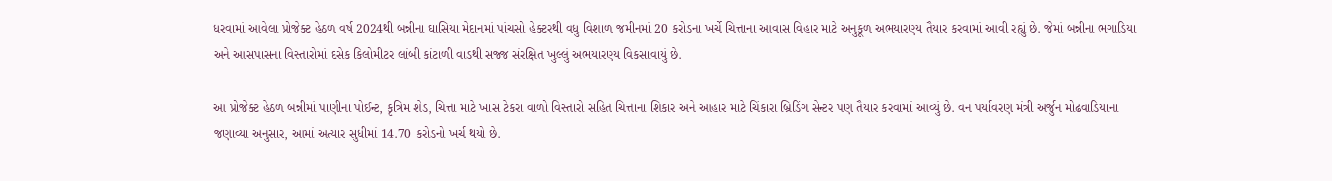ધરવામાં આવેલા પ્રોજેક્ટ હેઠળ વર્ષ 2024થી બન્નીના ઘાસિયા મેદાનમાં પાંચસો હેક્ટરથી વધુ વિશાળ જમીનમાં 20 કરોડના ખર્ચે ચિત્તાના આવાસ વિહાર માટે અનુકૂળ અભયારણ્ય તૈયાર કરવામાં આવી રહ્યું છે. જેમાં બન્નીના ભગાડિયા અને આસપાસના વિસ્તારોમાં દસેક કિલોમીટર લાંબી કાંટાળી વાડથી સજ્જ સંરક્ષિત ખુલ્લું અભયારણ્ય વિકસાવાયું છે.

આ પ્રોજેક્ટ હેઠળ બન્નીમાં પાણીના પોઈન્ટ, કૃત્રિમ શેડ, ચિત્તા માટે ખાસ ટેકરા વાળો વિસ્તારો સહિત ચિત્તાના શિકાર અને આહાર માટે ચિંકારા બ્રિડિંગ સેન્ટર પણ તૈયાર કરવામાં આવ્યું છે. વન પર્યાવરણ મંત્રી અર્જુન મોઢવાડિયાના જણાવ્યા અનુસાર, આમાં અત્યાર સુધીમાં 14.70 કરોડનો ખર્ચ થયો છે.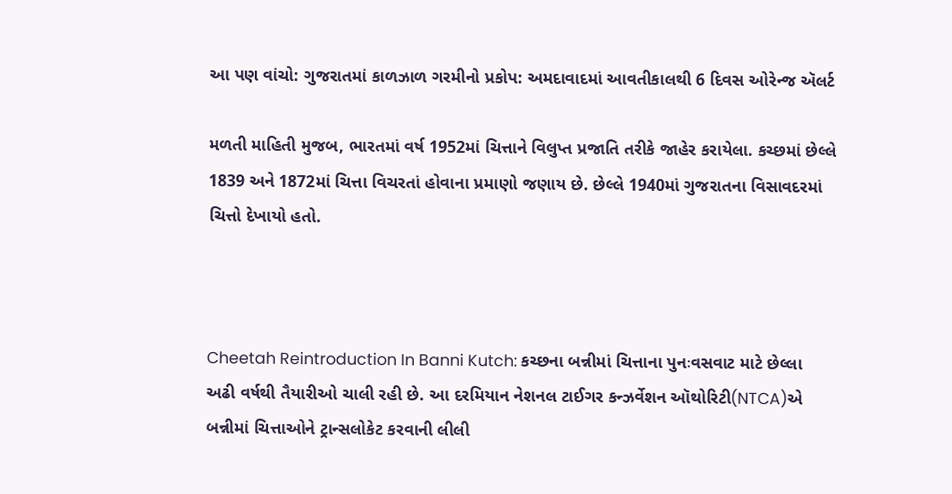આ પણ વાંચો: ગુજરાતમાં કાળઝાળ ગરમીનો પ્રકોપ: અમદાવાદમાં આવતીકાલથી 6 દિવસ ઓરેન્જ ઍલર્ટ

મળતી માહિતી મુજબ, ભારતમાં વર્ષ 1952માં ચિત્તાને વિલુપ્ત પ્રજાતિ તરીકે જાહેર કરાયેલા. કચ્છમાં છેલ્લે 1839 અને 1872માં ચિત્તા વિચરતાં હોવાના પ્રમાણો જણાય છે. છેલ્લે 1940માં ગુજરાતના વિસાવદરમાં ચિત્તો દેખાયો હતો.



Cheetah Reintroduction In Banni Kutch: કચ્છના બન્નીમાં ચિત્તાના પુનઃવસવાટ માટે છેલ્લા અઢી વર્ષથી તૈયારીઓ ચાલી રહી છે. આ દરમિયાન નેશનલ ટાઈગર કન્ઝર્વેશન ઑથોરિટી(NTCA)એ બન્નીમાં ચિત્તાઓને ટ્રાન્સલોકેટ કરવાની લીલી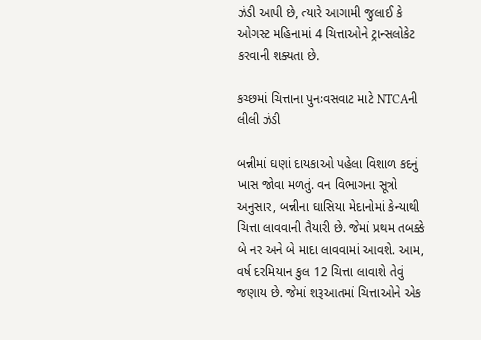ઝંડી આપી છે, ત્યારે આગામી જુલાઈ કે ઓગસ્ટ મહિનામાં 4 ચિત્તાઓને ટ્રાન્સલોકેટ કરવાની શક્યતા છે.

કચ્છમાં ચિત્તાના પુનઃવસવાટ માટે NTCAની લીલી ઝંડી

બન્નીમાં ઘણાં દાયકાઓ પહેલા વિશાળ કદનું ખાસ જોવા મળતું. વન વિભાગના સૂત્રો અનુસાર, બન્નીના ઘાસિયા મેદાનોમાં કેન્યાથી ચિત્તા લાવવાની તૈયારી છે. જેમાં પ્રથમ તબક્કે બે નર અને બે માદા લાવવામાં આવશે. આમ, વર્ષ દરમિયાન કુલ 12 ચિત્તા લાવાશે તેવું જણાય છે. જેમાં શરૂઆતમાં ચિત્તાઓને એક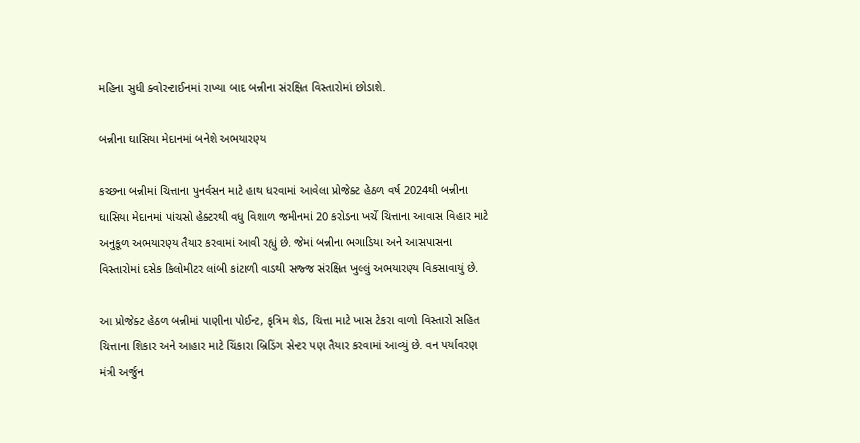મહિના સુધી ક્વોરન્ટાઈનમાં રાખ્યા બાદ બન્નીના સંરક્ષિત વિસ્તારોમાં છોડાશે.

બન્નીના ઘાસિયા મેદાનમાં બનેશે અભયારણ્ય

કચ્છના બન્નીમાં ચિત્તાના પુનર્વસન માટે હાથ ધરવામાં આવેલા પ્રોજેક્ટ હેઠળ વર્ષ 2024થી બન્નીના ઘાસિયા મેદાનમાં પાંચસો હેક્ટરથી વધુ વિશાળ જમીનમાં 20 કરોડના ખર્ચે ચિત્તાના આવાસ વિહાર માટે અનુકૂળ અભયારણ્ય તૈયાર કરવામાં આવી રહ્યું છે. જેમાં બન્નીના ભગાડિયા અને આસપાસના વિસ્તારોમાં દસેક કિલોમીટર લાંબી કાંટાળી વાડથી સજ્જ સંરક્ષિત ખુલ્લું અભયારણ્ય વિકસાવાયું છે.

આ પ્રોજેક્ટ હેઠળ બન્નીમાં પાણીના પોઈન્ટ, કૃત્રિમ શેડ, ચિત્તા માટે ખાસ ટેકરા વાળો વિસ્તારો સહિત ચિત્તાના શિકાર અને આહાર માટે ચિંકારા બ્રિડિંગ સેન્ટર પણ તૈયાર કરવામાં આવ્યું છે. વન પર્યાવરણ મંત્રી અર્જુન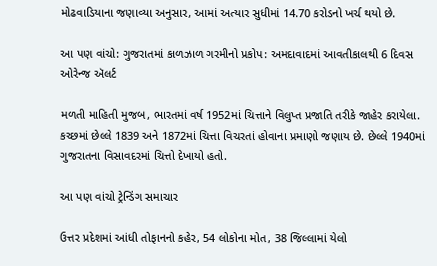મોઢવાડિયાના જણાવ્યા અનુસાર, આમાં અત્યાર સુધીમાં 14.70 કરોડનો ખર્ચ થયો છે.

આ પણ વાંચો: ગુજરાતમાં કાળઝાળ ગરમીનો પ્રકોપ: અમદાવાદમાં આવતીકાલથી 6 દિવસ ઓરેન્જ ઍલર્ટ

મળતી માહિતી મુજબ, ભારતમાં વર્ષ 1952માં ચિત્તાને વિલુપ્ત પ્રજાતિ તરીકે જાહેર કરાયેલા. કચ્છમાં છેલ્લે 1839 અને 1872માં ચિત્તા વિચરતાં હોવાના પ્રમાણો જણાય છે. છેલ્લે 1940માં ગુજરાતના વિસાવદરમાં ચિત્તો દેખાયો હતો.

આ પણ વાંચો ટ્રેન્ડિંગ સમાચાર

ઉત્તર પ્રદેશમાં આંધી તોફાનનો કહેર, 54 લોકોના મોત, 38 જિલ્લામાં યેલો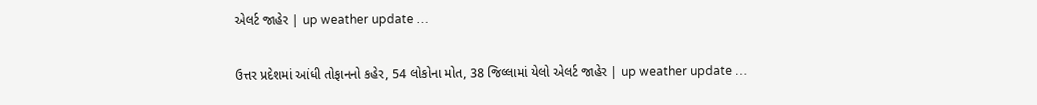એલર્ટ જાહેર | up weather update …

ઉત્તર પ્રદેશમાં આંધી તોફાનનો કહેર, 54 લોકોના મોત, 38 જિલ્લામાં યેલો એલર્ટ જાહેર | up weather update …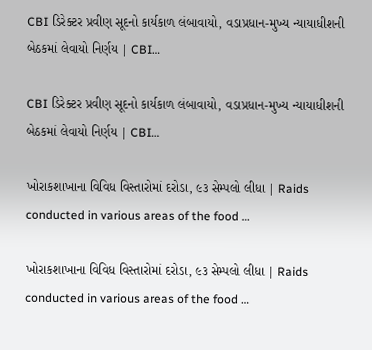CBI ડિરેક્ટર પ્રવીણ સૂદનો કાર્યકાળ લંબાવાયો, વડાપ્રધાન-મુખ્ય ન્યાયાધીશની બેઠકમાં લેવાયો નિર્ણય | CBI…

CBI ડિરેક્ટર પ્રવીણ સૂદનો કાર્યકાળ લંબાવાયો, વડાપ્રધાન-મુખ્ય ન્યાયાધીશની બેઠકમાં લેવાયો નિર્ણય | CBI…

ખોરાકશાખાના વિવિધ વિસ્તારોમાં દરોડા, ૯૩ સેમ્પલો લીધા | Raids conducted in various areas of the food …

ખોરાકશાખાના વિવિધ વિસ્તારોમાં દરોડા, ૯૩ સેમ્પલો લીધા | Raids conducted in various areas of the food …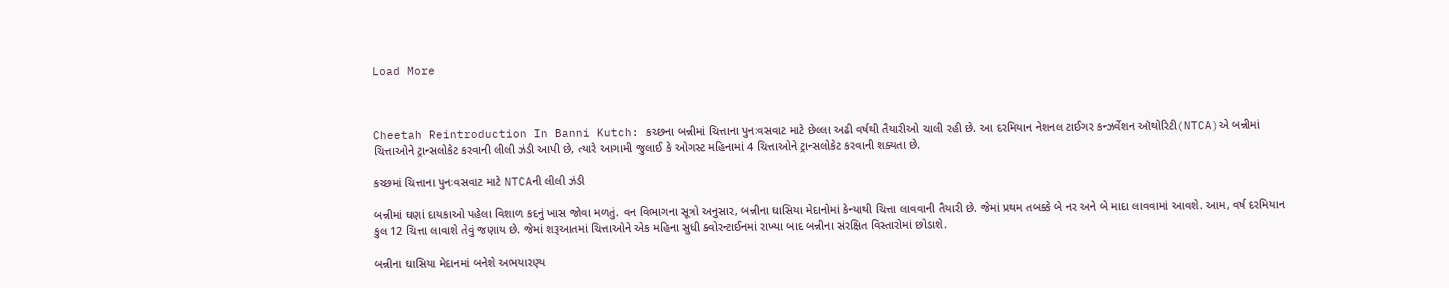Load More



Cheetah Reintroduction In Banni Kutch: કચ્છના બન્નીમાં ચિત્તાના પુનઃવસવાટ માટે છેલ્લા અઢી વર્ષથી તૈયારીઓ ચાલી રહી છે. આ દરમિયાન નેશનલ ટાઈગર કન્ઝર્વેશન ઑથોરિટી(NTCA)એ બન્નીમાં ચિત્તાઓને ટ્રાન્સલોકેટ કરવાની લીલી ઝંડી આપી છે, ત્યારે આગામી જુલાઈ કે ઓગસ્ટ મહિનામાં 4 ચિત્તાઓને ટ્રાન્સલોકેટ કરવાની શક્યતા છે.

કચ્છમાં ચિત્તાના પુનઃવસવાટ માટે NTCAની લીલી ઝંડી

બન્નીમાં ઘણાં દાયકાઓ પહેલા વિશાળ કદનું ખાસ જોવા મળતું. વન વિભાગના સૂત્રો અનુસાર, બન્નીના ઘાસિયા મેદાનોમાં કેન્યાથી ચિત્તા લાવવાની તૈયારી છે. જેમાં પ્રથમ તબક્કે બે નર અને બે માદા લાવવામાં આવશે. આમ, વર્ષ દરમિયાન કુલ 12 ચિત્તા લાવાશે તેવું જણાય છે. જેમાં શરૂઆતમાં ચિત્તાઓને એક મહિના સુધી ક્વોરન્ટાઈનમાં રાખ્યા બાદ બન્નીના સંરક્ષિત વિસ્તારોમાં છોડાશે.

બન્નીના ઘાસિયા મેદાનમાં બનેશે અભયારણ્ય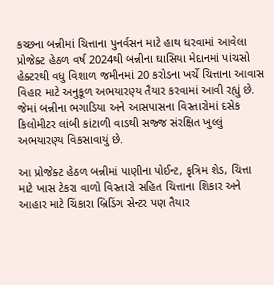કચ્છના બન્નીમાં ચિત્તાના પુનર્વસન માટે હાથ ધરવામાં આવેલા પ્રોજેક્ટ હેઠળ વર્ષ 2024થી બન્નીના ઘાસિયા મેદાનમાં પાંચસો હેક્ટરથી વધુ વિશાળ જમીનમાં 20 કરોડના ખર્ચે ચિત્તાના આવાસ વિહાર માટે અનુકૂળ અભયારણ્ય તૈયાર કરવામાં આવી રહ્યું છે. જેમાં બન્નીના ભગાડિયા અને આસપાસના વિસ્તારોમાં દસેક કિલોમીટર લાંબી કાંટાળી વાડથી સજ્જ સંરક્ષિત ખુલ્લું અભયારણ્ય વિકસાવાયું છે.

આ પ્રોજેક્ટ હેઠળ બન્નીમાં પાણીના પોઈન્ટ, કૃત્રિમ શેડ, ચિત્તા માટે ખાસ ટેકરા વાળો વિસ્તારો સહિત ચિત્તાના શિકાર અને આહાર માટે ચિંકારા બ્રિડિંગ સેન્ટર પણ તૈયાર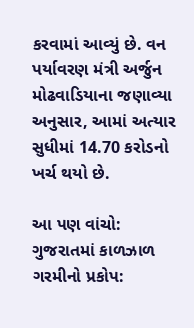કરવામાં આવ્યું છે. વન પર્યાવરણ મંત્રી અર્જુન મોઢવાડિયાના જણાવ્યા અનુસાર, આમાં અત્યાર સુધીમાં 14.70 કરોડનો ખર્ચ થયો છે.

આ પણ વાંચો: ગુજરાતમાં કાળઝાળ ગરમીનો પ્રકોપ: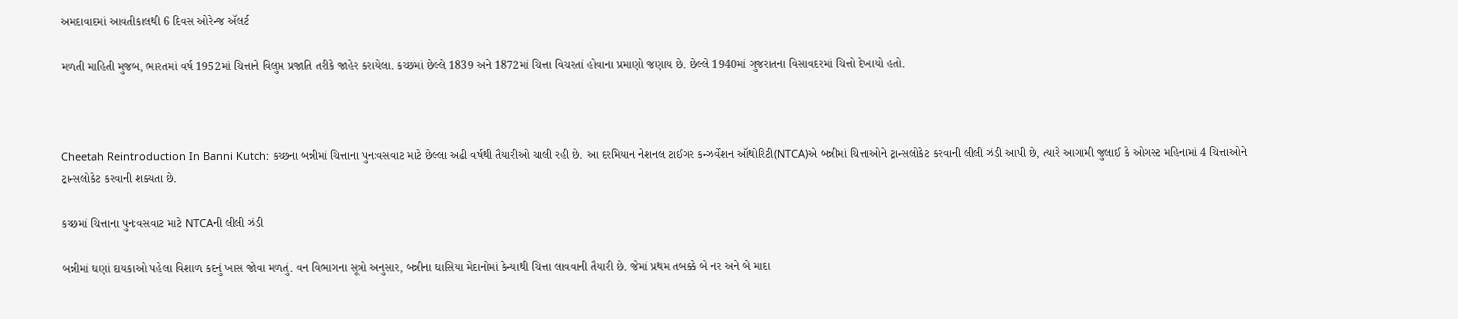અમદાવાદમાં આવતીકાલથી 6 દિવસ ઓરેન્જ ઍલર્ટ

મળતી માહિતી મુજબ, ભારતમાં વર્ષ 1952માં ચિત્તાને વિલુપ્ત પ્રજાતિ તરીકે જાહેર કરાયેલા. કચ્છમાં છેલ્લે 1839 અને 1872માં ચિત્તા વિચરતાં હોવાના પ્રમાણો જણાય છે. છેલ્લે 1940માં ગુજરાતના વિસાવદરમાં ચિત્તો દેખાયો હતો.



Cheetah Reintroduction In Banni Kutch: કચ્છના બન્નીમાં ચિત્તાના પુનઃવસવાટ માટે છેલ્લા અઢી વર્ષથી તૈયારીઓ ચાલી રહી છે. આ દરમિયાન નેશનલ ટાઈગર કન્ઝર્વેશન ઑથોરિટી(NTCA)એ બન્નીમાં ચિત્તાઓને ટ્રાન્સલોકેટ કરવાની લીલી ઝંડી આપી છે, ત્યારે આગામી જુલાઈ કે ઓગસ્ટ મહિનામાં 4 ચિત્તાઓને ટ્રાન્સલોકેટ કરવાની શક્યતા છે.

કચ્છમાં ચિત્તાના પુનઃવસવાટ માટે NTCAની લીલી ઝંડી

બન્નીમાં ઘણાં દાયકાઓ પહેલા વિશાળ કદનું ખાસ જોવા મળતું. વન વિભાગના સૂત્રો અનુસાર, બન્નીના ઘાસિયા મેદાનોમાં કેન્યાથી ચિત્તા લાવવાની તૈયારી છે. જેમાં પ્રથમ તબક્કે બે નર અને બે માદા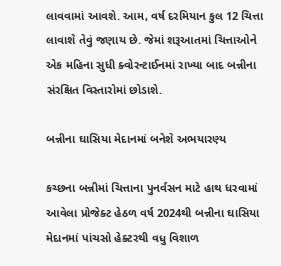લાવવામાં આવશે. આમ, વર્ષ દરમિયાન કુલ 12 ચિત્તા લાવાશે તેવું જણાય છે. જેમાં શરૂઆતમાં ચિત્તાઓને એક મહિના સુધી ક્વોરન્ટાઈનમાં રાખ્યા બાદ બન્નીના સંરક્ષિત વિસ્તારોમાં છોડાશે.

બન્નીના ઘાસિયા મેદાનમાં બનેશે અભયારણ્ય

કચ્છના બન્નીમાં ચિત્તાના પુનર્વસન માટે હાથ ધરવામાં આવેલા પ્રોજેક્ટ હેઠળ વર્ષ 2024થી બન્નીના ઘાસિયા મેદાનમાં પાંચસો હેક્ટરથી વધુ વિશાળ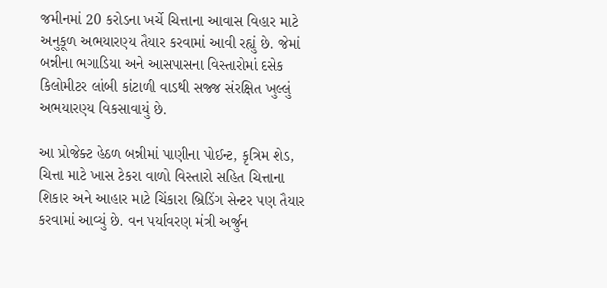જમીનમાં 20 કરોડના ખર્ચે ચિત્તાના આવાસ વિહાર માટે અનુકૂળ અભયારણ્ય તૈયાર કરવામાં આવી રહ્યું છે. જેમાં બન્નીના ભગાડિયા અને આસપાસના વિસ્તારોમાં દસેક કિલોમીટર લાંબી કાંટાળી વાડથી સજ્જ સંરક્ષિત ખુલ્લું અભયારણ્ય વિકસાવાયું છે.

આ પ્રોજેક્ટ હેઠળ બન્નીમાં પાણીના પોઈન્ટ, કૃત્રિમ શેડ, ચિત્તા માટે ખાસ ટેકરા વાળો વિસ્તારો સહિત ચિત્તાના શિકાર અને આહાર માટે ચિંકારા બ્રિડિંગ સેન્ટર પણ તૈયાર કરવામાં આવ્યું છે. વન પર્યાવરણ મંત્રી અર્જુન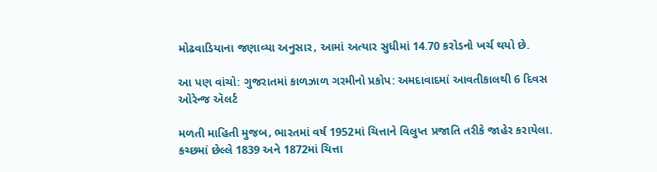મોઢવાડિયાના જણાવ્યા અનુસાર, આમાં અત્યાર સુધીમાં 14.70 કરોડનો ખર્ચ થયો છે.

આ પણ વાંચો: ગુજરાતમાં કાળઝાળ ગરમીનો પ્રકોપ: અમદાવાદમાં આવતીકાલથી 6 દિવસ ઓરેન્જ ઍલર્ટ

મળતી માહિતી મુજબ, ભારતમાં વર્ષ 1952માં ચિત્તાને વિલુપ્ત પ્રજાતિ તરીકે જાહેર કરાયેલા. કચ્છમાં છેલ્લે 1839 અને 1872માં ચિત્તા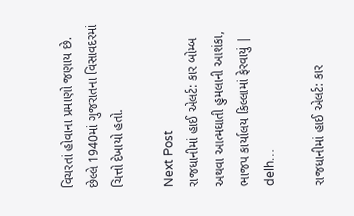વિચરતાં હોવાના પ્રમાણો જણાય છે. છેલ્લે 1940માં ગુજરાતના વિસાવદરમાં ચિત્તો દેખાયો હતો.

Next Post
રાજધાનીમાં હાઈ એલર્ટ: કાર બોમ્બ અથવા આત્મઘાતી હુમલાની આશંકા, ભાજપ કાર્યાલય કિલ્લામાં ફેરવાયું | delh…

રાજધાનીમાં હાઈ એલર્ટ: કાર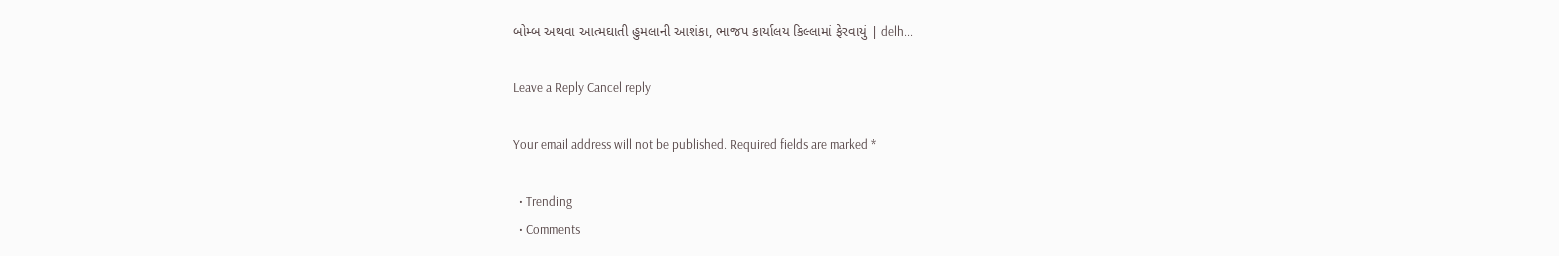બોમ્બ અથવા આત્મઘાતી હુમલાની આશંકા, ભાજપ કાર્યાલય કિલ્લામાં ફેરવાયું | delh...

Leave a Reply Cancel reply

Your email address will not be published. Required fields are marked *

  • Trending
  • Comments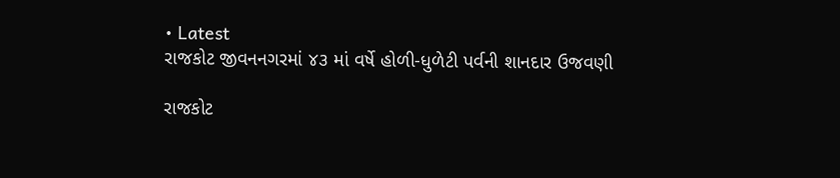• Latest
રાજકોટ જીવનનગરમાં ૪૩ માં વર્ષે હોળી-ધુળેટી પર્વની શાનદાર ઉજવણી

રાજકોટ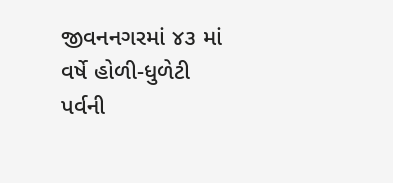જીવનનગરમાં ૪૩ માં વર્ષે હોળી-ધુળેટી પર્વની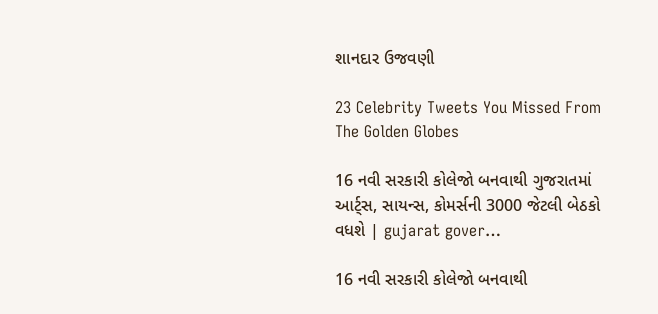શાનદાર ઉજવણી

23 Celebrity Tweets You Missed From The Golden Globes

16 નવી સરકારી કોલેજો બનવાથી ગુજરાતમાં આર્ટ્સ, સાયન્સ, કોમર્સની 3000 જેટલી બેઠકો વધશે | gujarat gover…

16 નવી સરકારી કોલેજો બનવાથી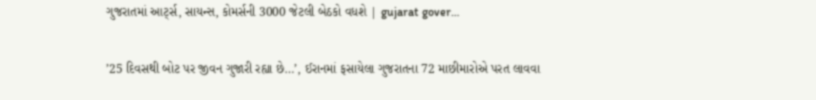ગુજરાતમાં આર્ટ્સ, સાયન્સ, કોમર્સની 3000 જેટલી બેઠકો વધશે | gujarat gover…

’25 દિવસથી બોટ પર જીવન ગુજારી રહ્યા છે…’, ઈરાનમાં ફસાયેલા ગુજરાતના 72 માછીમારોએ પરત લાવવા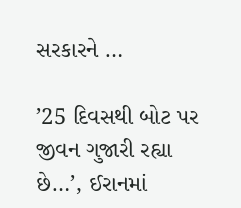સરકારને …

’25 દિવસથી બોટ પર જીવન ગુજારી રહ્યા છે…’, ઈરાનમાં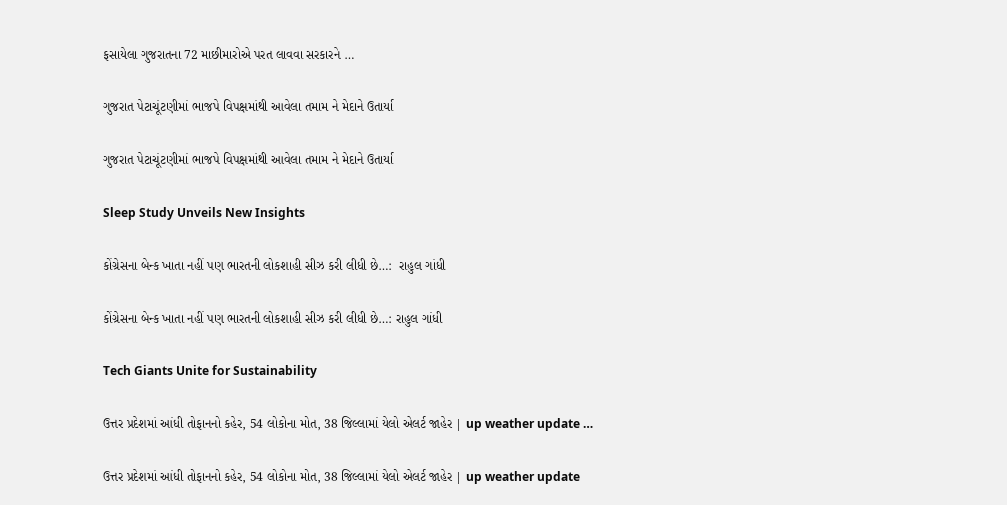ફસાયેલા ગુજરાતના 72 માછીમારોએ પરત લાવવા સરકારને …

ગુજરાત પેટાચૂંટણીમાં ભાજપે વિપક્ષમાંથી આવેલા તમામ ને મેદાને ઉતાર્યા

ગુજરાત પેટાચૂંટણીમાં ભાજપે વિપક્ષમાંથી આવેલા તમામ ને મેદાને ઉતાર્યા

Sleep Study Unveils New Insights

કોંગ્રેસના બેન્ક ખાતા નહીં પણ ભારતની લોકશાહી સીઝ કરી લીધી છે…:  રાહુલ ગાંધી

કોંગ્રેસના બેન્ક ખાતા નહીં પણ ભારતની લોકશાહી સીઝ કરી લીધી છે…: રાહુલ ગાંધી

Tech Giants Unite for Sustainability

ઉત્તર પ્રદેશમાં આંધી તોફાનનો કહેર, 54 લોકોના મોત, 38 જિલ્લામાં યેલો એલર્ટ જાહેર | up weather update …

ઉત્તર પ્રદેશમાં આંધી તોફાનનો કહેર, 54 લોકોના મોત, 38 જિલ્લામાં યેલો એલર્ટ જાહેર | up weather update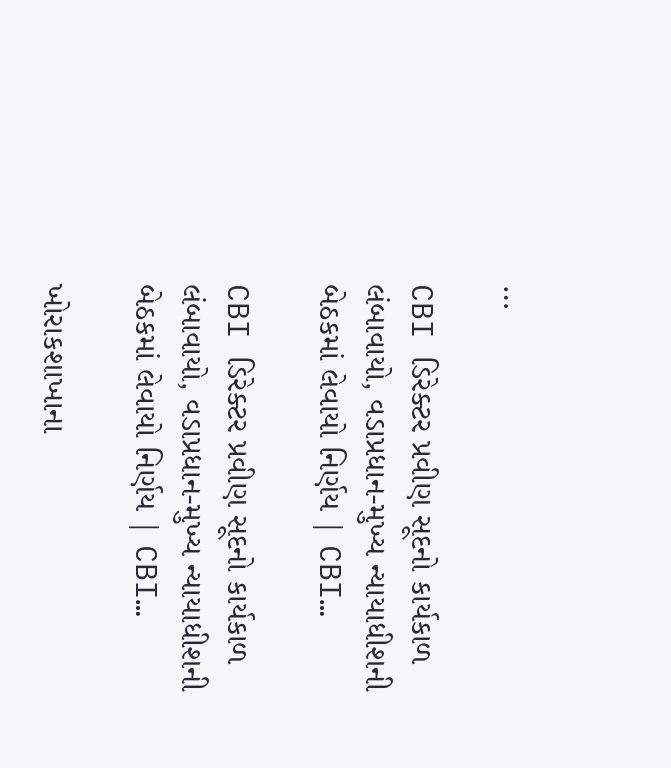…

CBI ડિરેક્ટર પ્રવીણ સૂદનો કાર્યકાળ લંબાવાયો, વડાપ્રધાન-મુખ્ય ન્યાયાધીશની બેઠકમાં લેવાયો નિર્ણય | CBI…

CBI ડિરેક્ટર પ્રવીણ સૂદનો કાર્યકાળ લંબાવાયો, વડાપ્રધાન-મુખ્ય ન્યાયાધીશની બેઠકમાં લેવાયો નિર્ણય | CBI…

ખોરાકશાખાના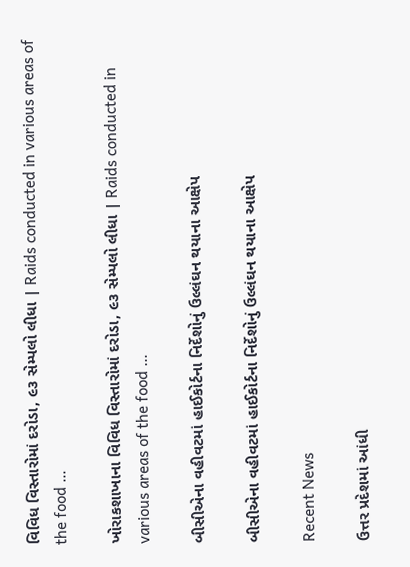વિવિધ વિસ્તારોમાં દરોડા, ૯૩ સેમ્પલો લીધા | Raids conducted in various areas of the food …

ખોરાકશાખાના વિવિધ વિસ્તારોમાં દરોડા, ૯૩ સેમ્પલો લીધા | Raids conducted in various areas of the food …

બીસીએના વહીવટમાં હાઈકોર્ટના નિર્દેશોનું ઉલ્લંઘન થયાના આક્ષેપ

બીસીએના વહીવટમાં હાઈકોર્ટના નિર્દેશોનું ઉલ્લંઘન થયાના આક્ષેપ

Recent News

ઉત્તર પ્રદેશમાં આંધી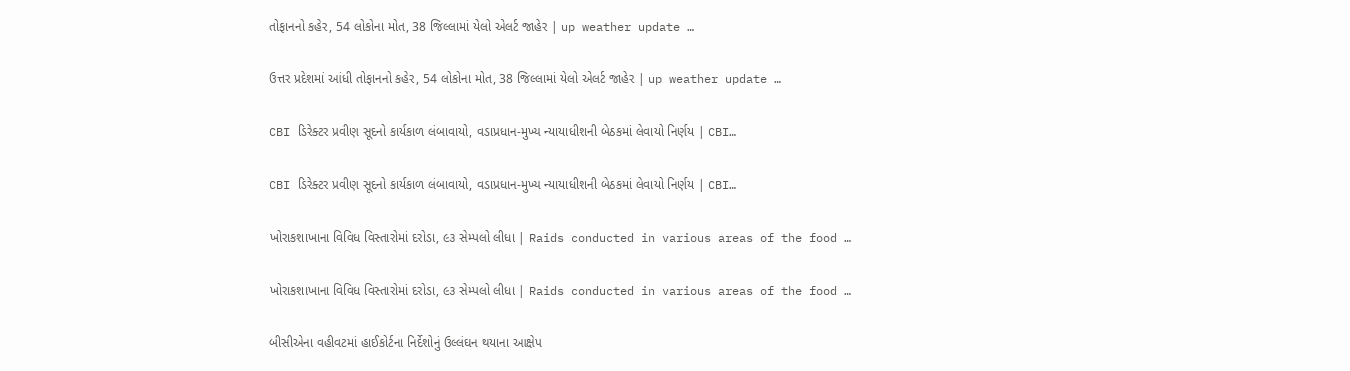તોફાનનો કહેર, 54 લોકોના મોત, 38 જિલ્લામાં યેલો એલર્ટ જાહેર | up weather update …

ઉત્તર પ્રદેશમાં આંધી તોફાનનો કહેર, 54 લોકોના મોત, 38 જિલ્લામાં યેલો એલર્ટ જાહેર | up weather update …

CBI ડિરેક્ટર પ્રવીણ સૂદનો કાર્યકાળ લંબાવાયો, વડાપ્રધાન-મુખ્ય ન્યાયાધીશની બેઠકમાં લેવાયો નિર્ણય | CBI…

CBI ડિરેક્ટર પ્રવીણ સૂદનો કાર્યકાળ લંબાવાયો, વડાપ્રધાન-મુખ્ય ન્યાયાધીશની બેઠકમાં લેવાયો નિર્ણય | CBI…

ખોરાકશાખાના વિવિધ વિસ્તારોમાં દરોડા, ૯૩ સેમ્પલો લીધા | Raids conducted in various areas of the food …

ખોરાકશાખાના વિવિધ વિસ્તારોમાં દરોડા, ૯૩ સેમ્પલો લીધા | Raids conducted in various areas of the food …

બીસીએના વહીવટમાં હાઈકોર્ટના નિર્દેશોનું ઉલ્લંઘન થયાના આક્ષેપ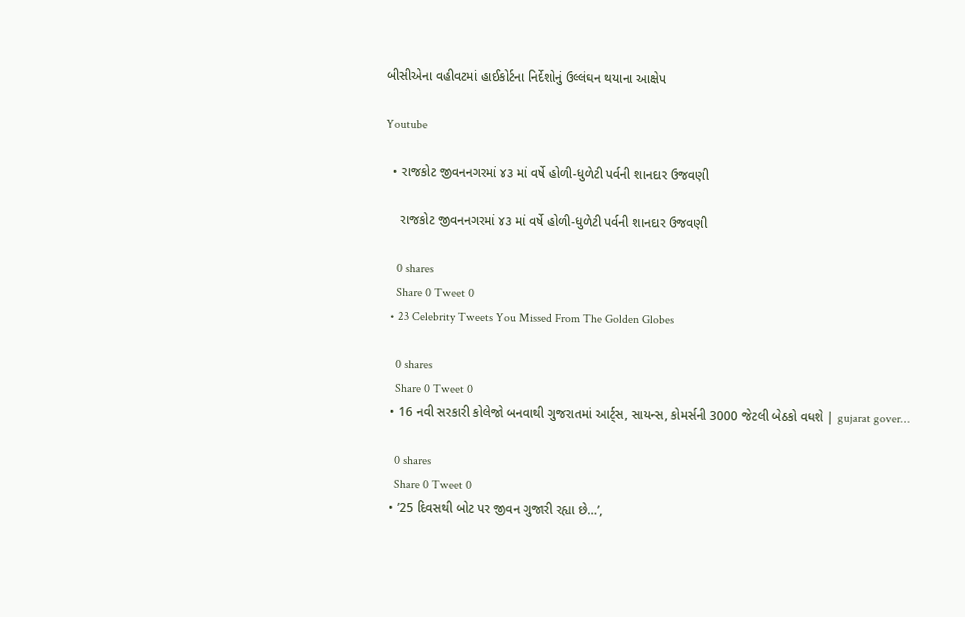બીસીએના વહીવટમાં હાઈકોર્ટના નિર્દેશોનું ઉલ્લંઘન થયાના આક્ષેપ

Youtube

  • રાજકોટ જીવનનગરમાં ૪૩ માં વર્ષે હોળી-ધુળેટી પર્વની શાનદાર ઉજવણી

    રાજકોટ જીવનનગરમાં ૪૩ માં વર્ષે હોળી-ધુળેટી પર્વની શાનદાર ઉજવણી

    0 shares
    Share 0 Tweet 0
  • 23 Celebrity Tweets You Missed From The Golden Globes

    0 shares
    Share 0 Tweet 0
  • 16 નવી સરકારી કોલેજો બનવાથી ગુજરાતમાં આર્ટ્સ, સાયન્સ, કોમર્સની 3000 જેટલી બેઠકો વધશે | gujarat gover…

    0 shares
    Share 0 Tweet 0
  • ’25 દિવસથી બોટ પર જીવન ગુજારી રહ્યા છે…’,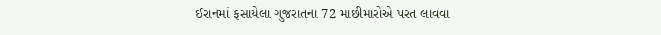ઈરાનમાં ફસાયેલા ગુજરાતના 72 માછીમારોએ પરત લાવવા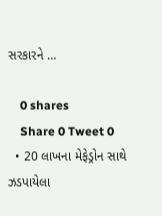સરકારને …

    0 shares
    Share 0 Tweet 0
  • 20 લાખના મેફેડ્રોન સાથે ઝડપાયેલા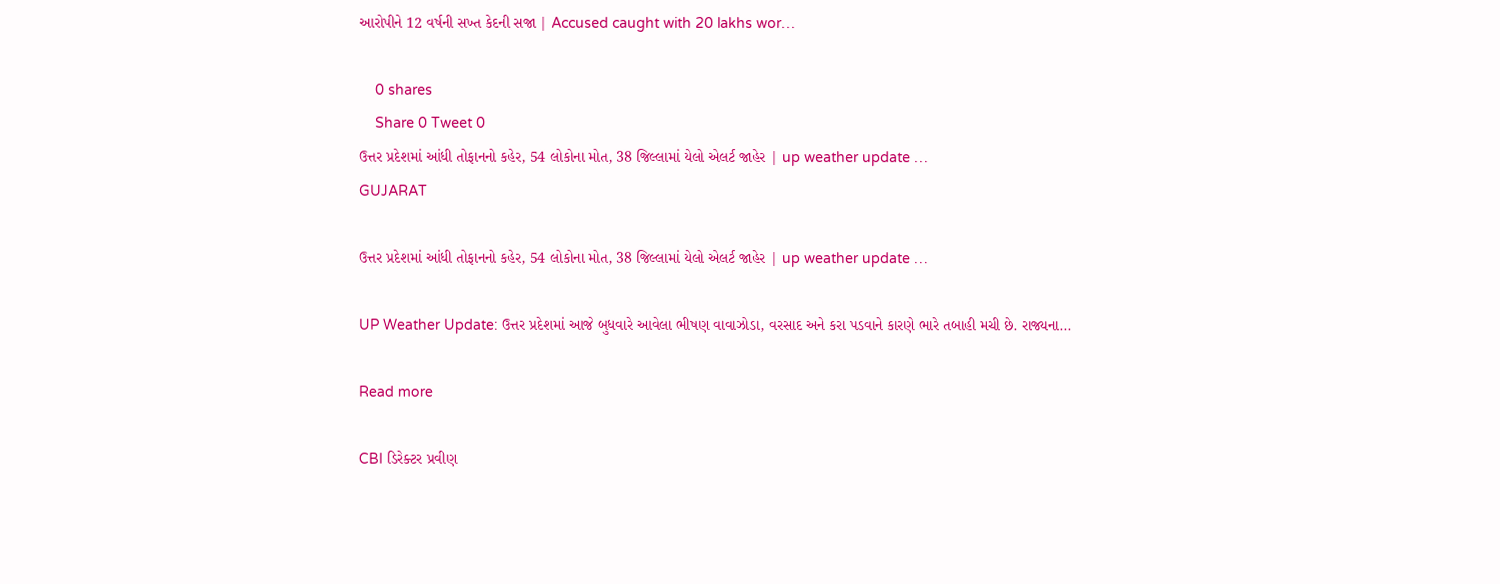આરોપીને 12 વર્ષની સખ્ત કેદની સજા | Accused caught with 20 lakhs wor…

    0 shares
    Share 0 Tweet 0
ઉત્તર પ્રદેશમાં આંધી તોફાનનો કહેર, 54 લોકોના મોત, 38 જિલ્લામાં યેલો એલર્ટ જાહેર | up weather update …
GUJARAT

ઉત્તર પ્રદેશમાં આંધી તોફાનનો કહેર, 54 લોકોના મોત, 38 જિલ્લામાં યેલો એલર્ટ જાહેર | up weather update …

UP Weather Update: ઉત્તર પ્રદેશમાં આજે બુધવારે આવેલા ભીષણ વાવાઝોડા, વરસાદ અને કરા પડવાને કારણે ભારે તબાહી મચી છે. રાજ્યના...

Read more

CBI ડિરેક્ટર પ્રવીણ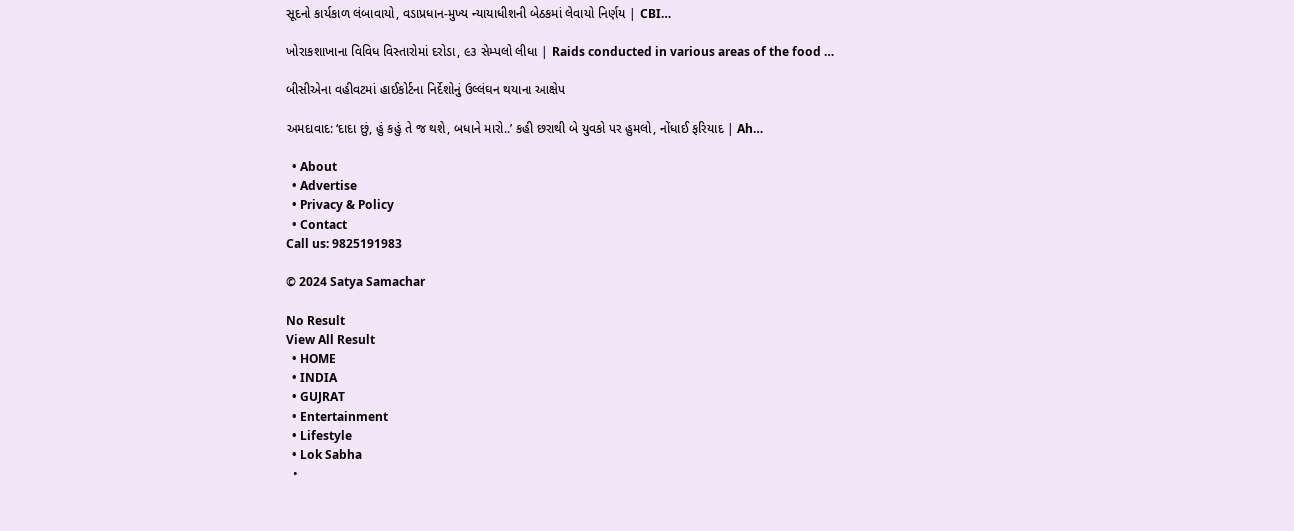સૂદનો કાર્યકાળ લંબાવાયો, વડાપ્રધાન-મુખ્ય ન્યાયાધીશની બેઠકમાં લેવાયો નિર્ણય | CBI…

ખોરાકશાખાના વિવિધ વિસ્તારોમાં દરોડા, ૯૩ સેમ્પલો લીધા | Raids conducted in various areas of the food …

બીસીએના વહીવટમાં હાઈકોર્ટના નિર્દેશોનું ઉલ્લંઘન થયાના આક્ષેપ

અમદાવાદ: ‘દાદા છું, હું કહું તે જ થશે, બધાને મારો..’ કહી છરાથી બે યુવકો પર હુમલો, નોંધાઈ ફરિયાદ | Ah…

  • About
  • Advertise
  • Privacy & Policy
  • Contact
Call us: 9825191983

© 2024 Satya Samachar

No Result
View All Result
  • HOME
  • INDIA
  • GUJRAT
  • Entertainment
  • Lifestyle
  • Lok Sabha
  •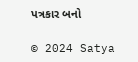પત્રકાર બનો

© 2024 Satya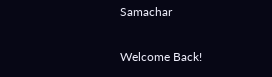Samachar

Welcome Back!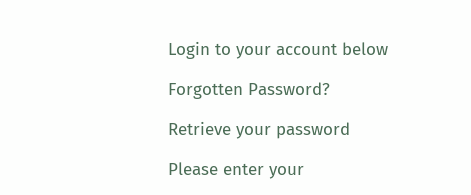Login to your account below

Forgotten Password?

Retrieve your password

Please enter your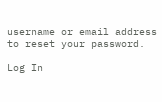username or email address to reset your password.

Log In